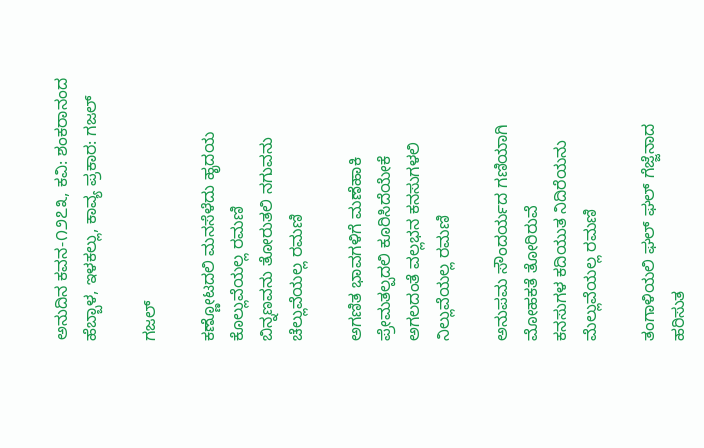ಅನುದಿನ ಕವನ-೧೨೭೩, ಕವಿ: ಶಂಕರಾನಂದ ಹೆಬ್ಬಾಳ, ಇಳಕಲ್ಲು, ಕಾವ್ಯ ಪ್ರಕಾರ: ಗಜಲ್

ಗಜಲ್

ಕಣ್ಣೋಟದಲಿ ಮನಸೆಳೆದು ಹೃದಯ
ಕೊಲ್ಲುವೆಯಲ್ಲ ರಮಣಿ
ಬಿನ್ನಣವನು ತೋರುತಲಿ ನಗುವನು
ಚೆಲ್ಲುವೆಯಲ್ಲ ರಮಣಿ

ಅಗಣಿತ ಭಾವಗಳಿಗೆ ಮಣೆಹಾಕಿ
ಪ್ರೇಮತಲ್ಪದಲಿ ಕೂರಿಸಿದೆಯೇಕೆ
ಅಗಲದಂತೆ ವಲ್ಲಭನ ಕನಸುಗಳಲಿ
ನಿಲ್ಲುವೆಯಲ್ಲ ರಮಣಿ

ಅನುಪಮ ಸೌಂದರ್ಯದ ಗಣಿಯಾಗಿ
ಮೋಹಕತೆ ತೋರಿರುವೆ
ಕನಸುಗಳ ಕದಿಯುತ ನಿದಿರೆಯನು
ಮೆಲ್ಲುವೆಯಲ್ಲ ರಮಣಿ

ತಂಗಾಳಿಯಲಿ ಘಲ್ ಘಲ್ ಗೆಜ್ಜೆನಾದ
ಹರಿಸುತ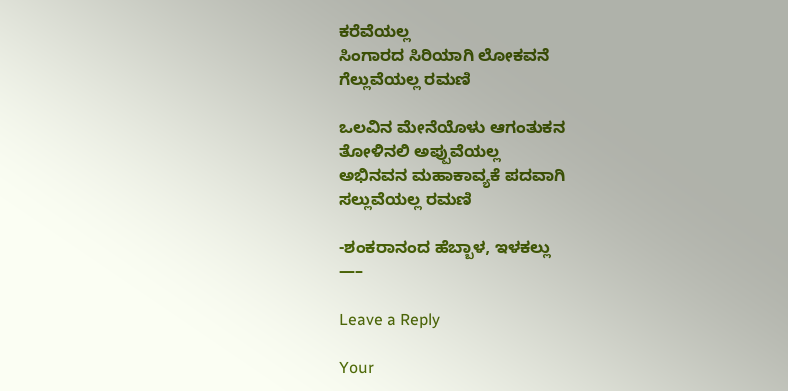ಕರೆವೆಯಲ್ಲ
ಸಿಂಗಾರದ ಸಿರಿಯಾಗಿ ಲೋಕವನೆ
ಗೆಲ್ಲುವೆಯಲ್ಲ ರಮಣಿ

ಒಲವಿನ ಮೇನೆಯೊಳು ಆಗಂತುಕನ
ತೋಳಿನಲಿ ಅಪ್ಪುವೆಯಲ್ಲ
ಅಭಿನವನ ಮಹಾಕಾವ್ಯಕೆ ಪದವಾಗಿ
ಸಲ್ಲುವೆಯಲ್ಲ ರಮಣಿ

-ಶಂಕರಾನಂದ ಹೆಬ್ಬಾಳ, ಇಳಕಲ್ಲು
—–

Leave a Reply

Your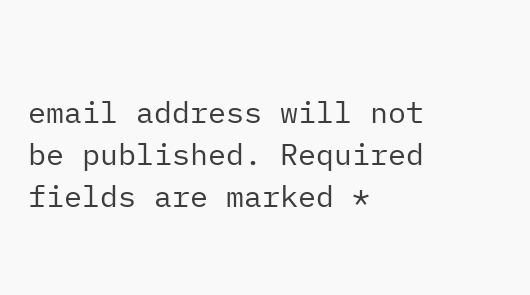email address will not be published. Required fields are marked *